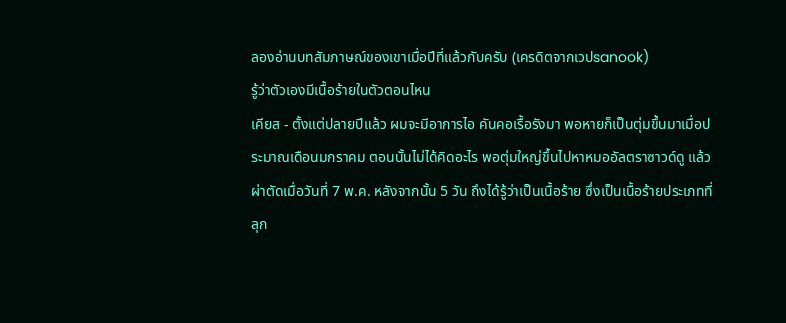ลองอ่านบทสัมภาษณ์ของเขาเมื่อปีที่แล้วกับครับ (เครดิตจากเวปsanook)
รู้ว่าตัวเองมีเนื้อร้ายในตัวตอนไหน
เคียส - ตั้งแต่ปลายปีแล้ว ผมจะมีอาการไอ คันคอเรื้อรังมา พอหายก็เป็นตุ่มขึ้นมาเมื่อประมาณเดือนมกราคม ตอนนั้นไม่ได้คิดอะไร พอตุ่มใหญ่ขึ้นไปหาหมออัลตราซาวด์ดู แล้วผ่าตัดเมื่อวันที่ 7 พ.ค. หลังจากนั้น 5 วัน ถึงได้รู้ว่าเป็นเนื้อร้าย ซึ่งเป็นเนื้อร้ายประเภทที่ลุก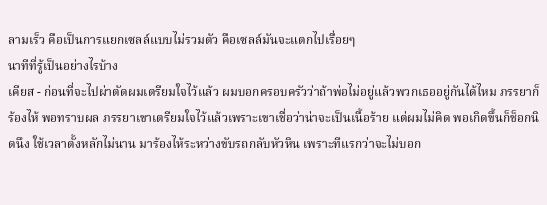ลามเร็ว คือเป็นการแยกเซลล์แบบไม่รวมตัว คือเซลล์มันจะแตกไปเรื่อยๆ
นาทีที่รู้เป็นอย่างไรบ้าง
เคียส - ก่อนที่จะไปผ่าตัดผมเตรียมใจไว้แล้ว ผมบอกครอบครัวว่าถ้าพ่อไม่อยู่แล้วพวกเธออยู่กันได้ไหม ภรรยาก็ร้องไห้ พอทราบผล ภรรยาเขาเตรียมใจไว้แล้วเพราะเขาเชื่อว่าน่าจะเป็นเนื้อร้าย แต่ผมไม่คิด พอเกิดขึ้นก็ช็อกนิดนึง ใช้เวลาตั้งหลักไม่นาน มาร้องไห้ระหว่างขับรถกลับหัวหิน เพราะทีแรกว่าจะไม่บอก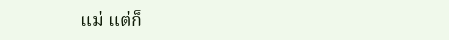แม่ แต่ก็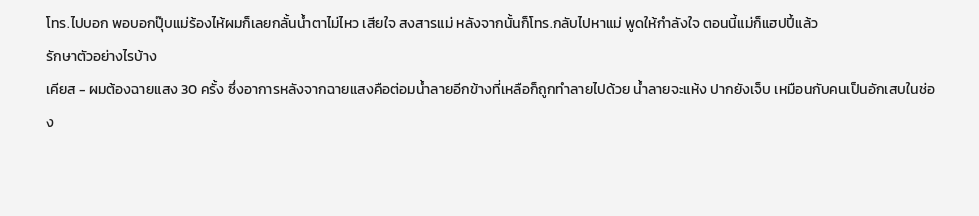โทร.ไปบอก พอบอกปุ๊บแม่ร้องไห้ผมก็เลยกลั้นน้ำตาไม่ไหว เสียใจ สงสารแม่ หลังจากนั้นก็โทร.กลับไปหาแม่ พูดให้กำลังใจ ตอนนี้แม่ก็แฮปปี้แล้ว
รักษาตัวอย่างไรบ้าง
เคียส - ผมต้องฉายแสง 30 ครั้ง ซึ่งอาการหลังจากฉายแสงคือต่อมน้ำลายอีกข้างที่เหลือก็ถูกทำลายไปด้วย น้ำลายจะแห้ง ปากยังเจ็บ เหมือนกับคนเป็นอักเสบในช่อง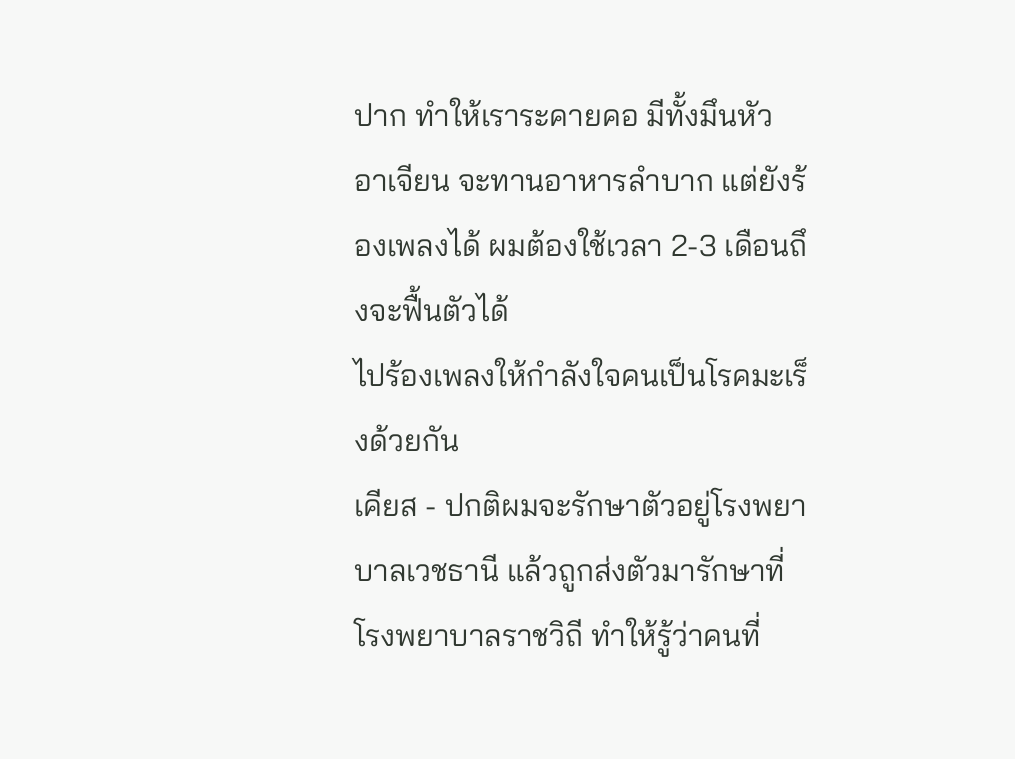ปาก ทำให้เราระคายคอ มีทั้งมึนหัว อาเจียน จะทานอาหารลำบาก แต่ยังร้องเพลงได้ ผมต้องใช้เวลา 2-3 เดือนถึงจะฟื้นตัวได้
ไปร้องเพลงให้กำลังใจคนเป็นโรคมะเร็งด้วยกัน
เคียส - ปกติผมจะรักษาตัวอยู่โรงพยาบาลเวชธานี แล้วถูกส่งตัวมารักษาที่โรงพยาบาลราชวิถี ทำให้รู้ว่าคนที่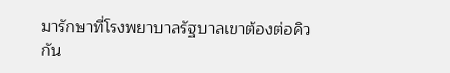มารักษาที่โรงพยาบาลรัฐบาลเขาต้องต่อคิวกัน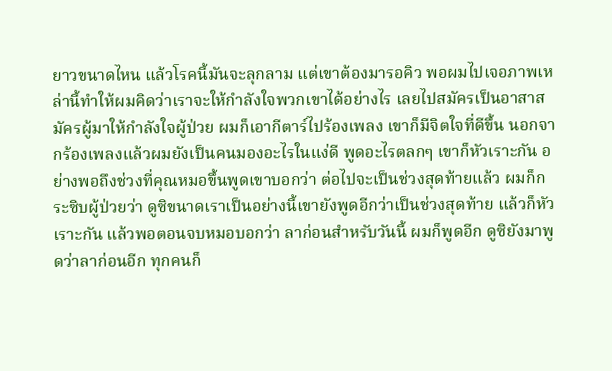ยาวขนาดไหน แล้วโรคนี้มันจะลุกลาม แต่เขาต้องมารอคิว พอผมไปเจอภาพเหล่านี้ทำให้ผมคิดว่าเราจะให้กำลังใจพวกเขาได้อย่างไร เลยไปสมัครเป็นอาสาสมัครผู้มาให้กำลังใจผู้ป่วย ผมก็เอากีตาร์ไปร้องเพลง เขาก็มีจิตใจที่ดีขึ้น นอกจากร้องเพลงแล้วผมยังเป็นคนมองอะไรในแง่ดี พูดอะไรตลกๆ เขาก็หัวเราะกัน อย่างพอถึงช่วงที่คุณหมอขึ้นพูดเขาบอกว่า ต่อไปจะเป็นช่วงสุดท้ายแล้ว ผมก็กระซิบผู้ป่วยว่า ดูซิขนาดเราเป็นอย่างนี้เขายังพูดอีกว่าเป็นช่วงสุดท้าย แล้วก็หัวเราะกัน แล้วพอตอนจบหมอบอกว่า ลาก่อนสำหรับวันนี้ ผมก็พูดอีก ดูซิยังมาพูดว่าลาก่อนอีก ทุกคนก็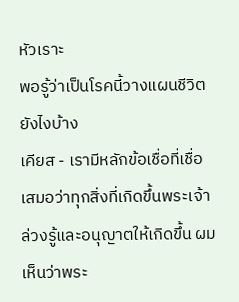หัวเราะ
พอรู้ว่าเป็นโรคนี้วางแผนชีวิตยังไงบ้าง
เคียส - เรามีหลักข้อเชื่อที่เชื่อเสมอว่าทุกสิ่งที่เกิดขึ้นพระเจ้าล่วงรู้และอนุญาตให้เกิดขึ้น ผมเห็นว่าพระ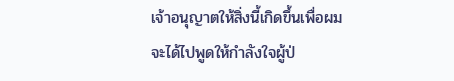เจ้าอนุญาตให้สิ่งนี้เกิดขึ้นเพื่อผมจะได้ไปพูดให้กำลังใจผู้ป่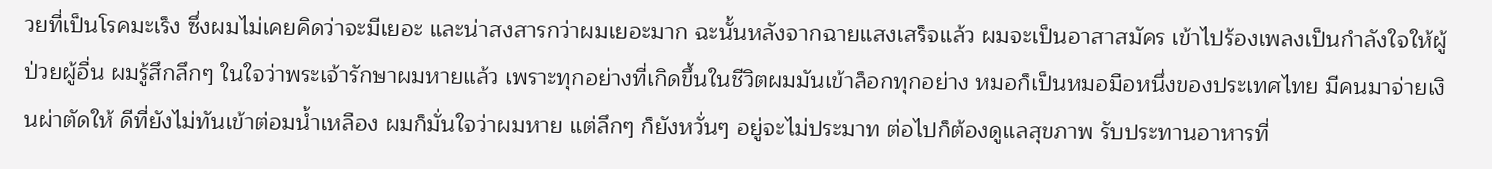วยที่เป็นโรคมะเร็ง ซึ่งผมไม่เคยคิดว่าจะมีเยอะ และน่าสงสารกว่าผมเยอะมาก ฉะนั้นหลังจากฉายแสงเสร็จแล้ว ผมจะเป็นอาสาสมัคร เข้าไปร้องเพลงเป็นกำลังใจให้ผู้ป่วยผู้อื่น ผมรู้สึกลึกๆ ในใจว่าพระเจ้ารักษาผมหายแล้ว เพราะทุกอย่างที่เกิดขึ้นในชีวิตผมมันเข้าล็อกทุกอย่าง หมอก็เป็นหมอมือหนึ่งของประเทศไทย มีคนมาจ่ายเงินผ่าตัดให้ ดีที่ยังไม่ทันเข้าต่อมน้ำเหลือง ผมก็มั่นใจว่าผมหาย แต่ลึกๆ ก็ยังหวั่นๆ อยู่จะไม่ประมาท ต่อไปก็ต้องดูแลสุขภาพ รับประทานอาหารที่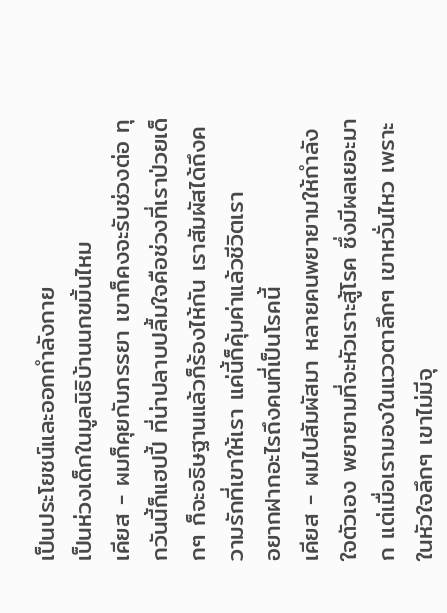เป็นประโยชน์และออกกำลังกาย
เป็นห่วงเด็กในมูลนิธิบ้านนกขมิ้นไหม
เคียส - ผมก็คุยกับภรรยา เขาก็คงจะรับช่วงต่อ ทุกวันนี้ก็แฮปปี้ ที่น่าปลาบปลื้มใจคือช่วงที่เราป่วยเด็กๆ ก็จะอธิษฐานแล้วก็ร้องไห้กัน เราสัมผัสได้ถึงความรักที่เขาให้เรา แค่นี้ก็คุ้มค่าแล้วชีวิตเรา
อยากฝากอะไรถึงคนที่เป็นโรคนี้
เคียส - ผมไปสัมผัสมา หลายคนพยายามให้กำลังใจตัวเอง พยายามที่จะหัวเราะสู้โรค ซึ่งมีผลเยอะมาก แต่เมื่อเรามองในแววตาลึกๆ เขาหวั่นไหว เพราะในหัวใจลึกๆ เขาไม่มีจุ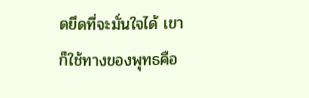ดยึดที่จะมั่นใจได้ เขาก็ใช้ทางของพุทธคือ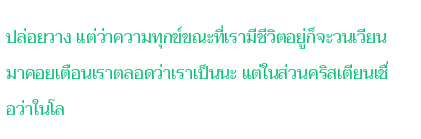ปล่อยวาง แต่ว่าความทุกข์ขณะที่เรามีชีวิตอยู่ก็จะวนเวียนมาคอยเตือนเราตลอดว่าเราเป็นนะ แต่ในส่วนคริสเตียนเชื่อว่าในโล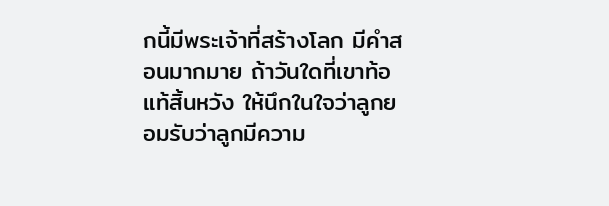กนี้มีพระเจ้าที่สร้างโลก มีคำสอนมากมาย ถ้าวันใดที่เขาท้อแท้สิ้นหวัง ให้นึกในใจว่าลูกยอมรับว่าลูกมีความ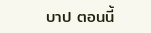บาป ตอนนี้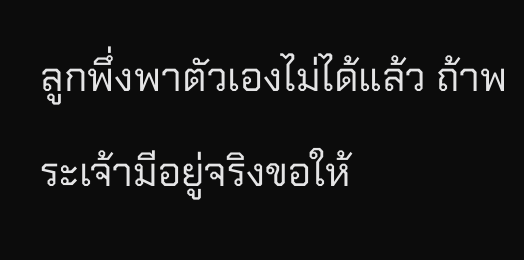ลูกพึ่งพาตัวเองไม่ได้แล้ว ถ้าพระเจ้ามีอยู่จริงขอให้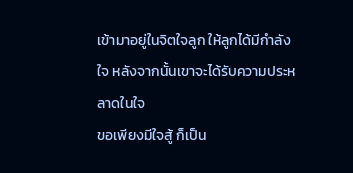เข้ามาอยู่ในจิตใจลูก ให้ลูกได้มีกำลังใจ หลังจากนั้นเขาจะได้รับความประหลาดในใจ
ขอเพียงมีใจสู้ ก็เป็น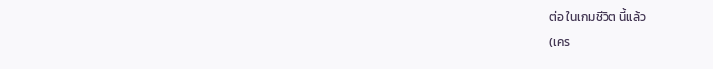ต่อ ในเกมชีวิต นี้แล้ว
(เคร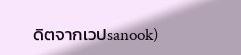ดิตจากเวปsanook)